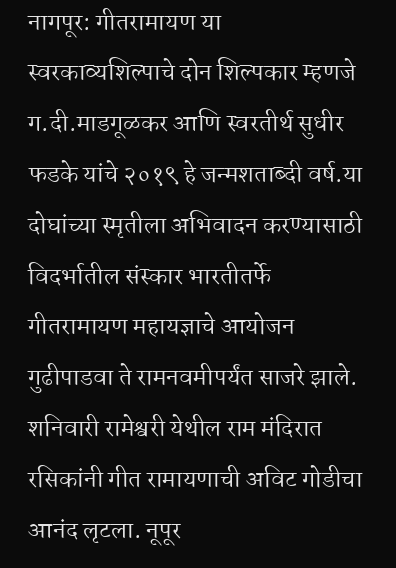नागपूर: गीतरामायण या स्वरकाव्यशिल्पाचे दोन शिल्पकार म्हणजे ग.दी.माडगूळकर आणि स्वरतीर्थ सुधीर फडके यांचे २०१९ हे जन्मशताब्दी वर्ष.या दोघांच्या स्मृतीला अभिवादन करण्यासाठी विदर्भातील संस्कार भारतीतर्फे गीतरामायण महायज्ञाचे आयोजन गुढीपाडवा ते रामनवमीपर्यंत साजरे झाले. शनिवारी रामेश्वरी येथील राम मंदिरात रसिकांनी गीत रामायणाची अविट गोडीचा आनंद लृटला. नूपूर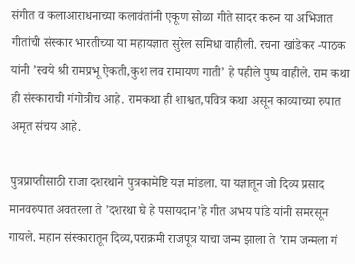संगीत व कलाआराधनाच्या कलावंतांनी एकूण सोळा गीते सादर करुन या अभिजात गीतांची संस्कार भारतीच्या या महायज्ञात सुरेल समिधा वाहीली. रचना खांडेकर -पाठक यांनी ’स्वये श्री रामप्रभू ऐकती,कुश लव रामायण गाती’ हे पहीले पुष्प वाहीले. राम कथा ही संस्काराची गंगोत्रीच आहे. रामकथा ही शाश्वत,पवित्र कथा असून काव्याच्या रुपात अमृत संचय आहे.

पुत्रप्राप्तीसाठी राजा दशरथाने पुत्रकामेष्टि यज्ञ मांडला. या यज्ञातून जो दिव्य प्रसाद मानवरुपात अवतरला ते ’दशरथा घे हे पसायदान’हे गीत अभय पांडे यांनी समरसून गायले. महान संस्कारातून दिव्य,पराक्रमी राजपूत्र याचा जन्म झाला ते ’राम जन्मला गं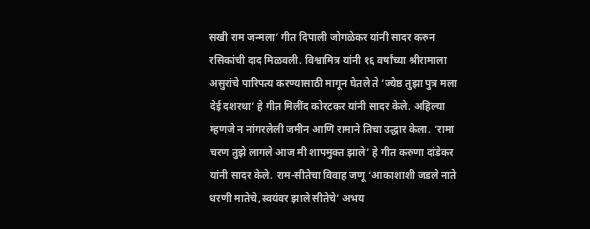सखी राम जन्मला’ गीत दिपाली जोगळेकर यांनी सादर करुन रसिकांची दाद मिळवली. विश्वामित्र यांनी १६ वर्षांच्या श्रीरामाला असुरांचे पारिपत्य करण्यासाठी मागून घेतले ते ’ज्येष्ठ तुझा पुत्र मला देई दशरथा’ हे गीत मिलींद कोरटकर यांनी सादर केले. अहिल्या म्हणजे न नांगरलेली जमीन आणि रामाने तिचा उद्धार केला. ‘रामा चरण तुझे लागले आज मी शापमुक्त झाले’ हे गीत करुणा दांडेकर यांनी सादर केले. राम-सीतेचा विवाह जणू ‘आकाशाशी जडले नाते धरणी मातेचे,स्वयंवर झाले सीतेचे’ अभय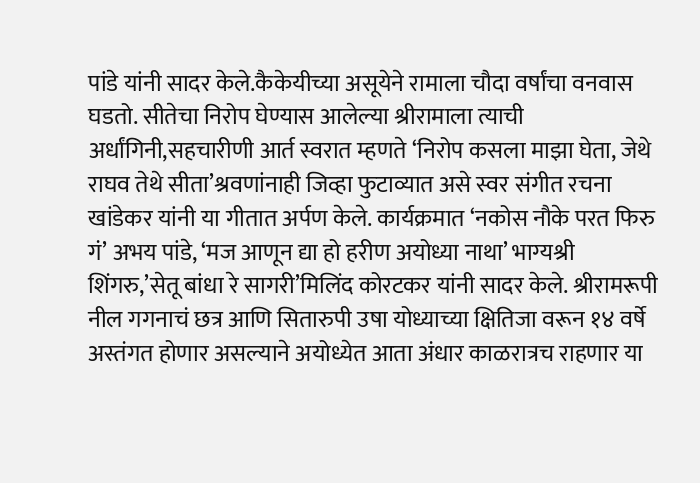पांडे यांनी सादर केले.कैकेयीच्या असूयेने रामाला चौदा वर्षांचा वनवास घडतो. सीतेचा निरोप घेण्यास आलेल्या श्रीरामाला त्याची अर्धांगिनी,सहचारीणी आर्त स्वरात म्हणते ‘निरोप कसला माझा घेता, जेथे राघव तेथे सीता’श्रवणांनाही जिव्हा फुटाव्यात असे स्वर संगीत रचना खांडेकर यांनी या गीतात अर्पण केले. कार्यक्रमात ‘नकोस नौके परत फिरु गं’ अभय पांडे, ‘मज आणून द्या हो हरीण अयोध्या नाथा’ भाग्यश्री शिंगरु,’सेतू बांधा रे सागरी’मिलिंद कोरटकर यांनी सादर केले. श्रीरामरूपी नील गगनाचं छत्र आणि सितारुपी उषा योध्याच्या क्षितिजा वरून १४ वर्षे अस्तंगत होणार असल्याने अयोध्येत आता अंधार काळरात्रच राहणार या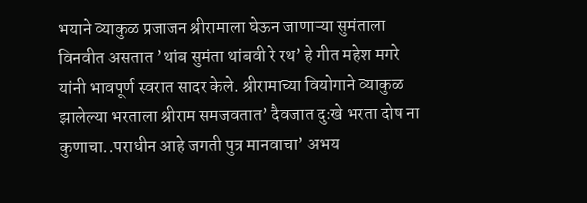भयाने व्याकुळ प्रजाजन श्रीरामाला घेऊन जाणाऱ्या सुमंताला विनवीत असतात ’थांब सुमंता थांबवी रे रथ’ हे गीत महेश मगरे यांनी भावपूर्ण स्वरात सादर केले. श्रीरामाच्या वियोगाने व्याकुळ झालेल्या भरताला श्रीराम समजवतात’ दैवजात दुःखे भरता दोष ना कुणाचा..पराधीन आहे जगती पुत्र मानवाचा’ अभय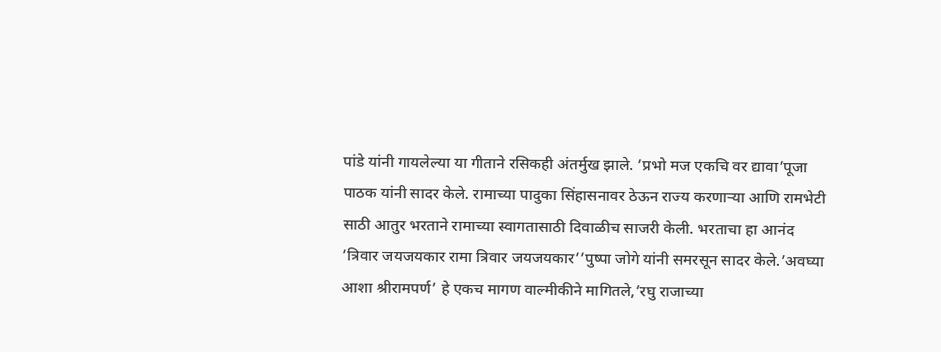पांडे यांनी गायलेल्या या गीताने रसिकही अंतर्मुख झाले. ’प्रभो मज एकचि वर द्यावा’पूजा पाठक यांनी सादर केले. रामाच्या पादुका सिंहासनावर ठेऊन राज्य करणाऱ्या आणि रामभेटी साठी आतुर भरताने रामाच्या स्वागतासाठी दिवाळीच साजरी केली. भरताचा हा आनंद ’त्रिवार जयजयकार रामा त्रिवार जयजयकार’’पुष्पा जोगे यांनी समरसून सादर केले.’अवघ्या आशा श्रीरामपर्ण’ हे एकच मागण वाल्मीकीने मागितले,’रघु राजाच्या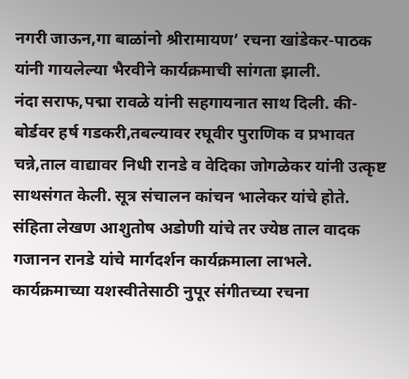नगरी जाऊन,गा बाळांनो श्रीरामायण’ रचना खांडेकर-पाठक यांनी गायलेल्या भैरवीने कार्यक्रमाची सांगता झाली.
नंदा सराफ,पद्मा रावळे यांनी सहगायनात साथ दिली. की-बोर्डवर हर्ष गडकरी,तबल्यावर रघूवीर पुराणिक व प्रभावत चन्ने,ताल वाद्यावर निधी रानडे व वेदिका जोगळेकर यांनी उत्कृष्ट साथसंगत केली. सूत्र संचालन कांचन भालेकर यांचे होते. संहिता लेखण आशुतोष अडोणी यांचे तर ज्येष्ठ ताल वादक गजानन रानडे यांचे मार्गदर्शन कार्यक्रमाला लाभले. कार्यक्रमाच्या यशस्वीतेसाठी नुपूर संगीतच्या रचना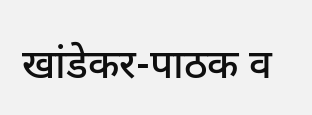खांडेकर-पाठक व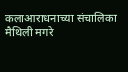कलाआराधनाच्या संचालिका मैथिली मगरे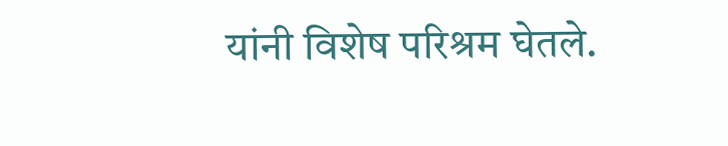यांनी विशेष परिश्रम घेतले.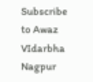Subscribe to Awaz VIdarbha Nagpur